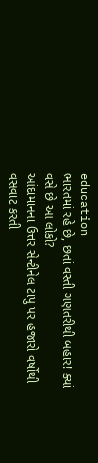education
ભારતમાં રહે છે, છતાં વસ્તી ગણતરીથી બહાર! ક્યાં વસે છે આ લોકો?
આંદામાનના ઉત્તર સેન્ટીનેલ ટાપુ પર હજારો વર્ષોથી વસવાટ કરતી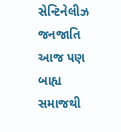સેન્ટિનેલીઝ જનજાતિ આજ પણ બાહ્ય સમાજથી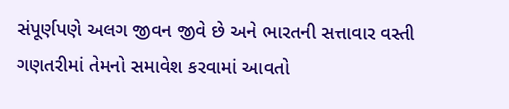સંપૂર્ણપણે અલગ જીવન જીવે છે અને ભારતની સત્તાવાર વસ્તી ગણતરીમાં તેમનો સમાવેશ કરવામાં આવતો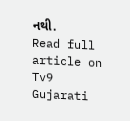નથી.
Read full article on Tv9 Gujarati